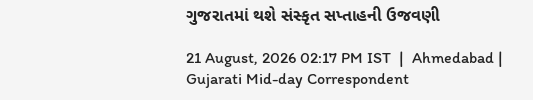ગુજરાતમાં થશે સંસ્કૃત સપ્તાહની ઉજવણી

21 August, 2026 02:17 PM IST  |  Ahmedabad | Gujarati Mid-day Correspondent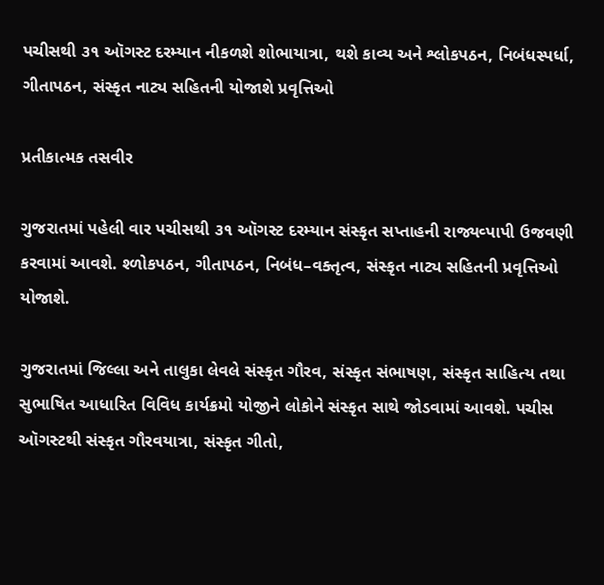પચીસથી ૩૧ ઑગસ્ટ દરમ્યાન નીકળશે શોભાયાત્રા, થશે કાવ્ય અને શ્લોકપઠન, નિબંધસ્પર્ધા, ગીતાપઠન, સંસ્કૃત નાટ્ય સહિતની યોજાશે પ્રવૃત્તિઓ

પ્રતીકાત્મક તસવીર

ગુજરાતમાં પહેલી વાર પચીસથી ૩૧ ઑગસ્ટ દરમ્યાન સંસ્કૃત સપ્તાહની રાજ્યવ્પાપી ઉજવણી કરવામાં આવશે. શ્ળોકપઠન, ગીતાપઠન, નિબંધ–વક્તૃત્વ, સંસ્કૃત નાટ્ય સહિતની પ્રવૃત્તિઓ યોજાશે.

ગુજરાતમાં જિલ્લા અને તાલુકા લેવલે સંસ્કૃત ગૌરવ, સંસ્કૃત સંભાષણ, સંસ્કૃત સાહિત્ય તથા સુભાષિત આધારિત વિવિધ કાર્યક્રમો યોજીને લોકોને સંસ્કૃત સાથે જોડવામાં આવશે. પચીસ ઑગસ્ટથી સંસ્કૃત ગૌરવયાત્રા, સંસ્કૃત ગીતો,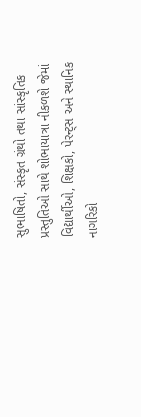સુભાષિતો, સંસ્કૃત ગ્રંથો તથા સાંસ્કૃતિક પ્રસ્તુતિઓ સાથે શોભાયાત્રા નીકળશે જેમાં વિદ્યાર્થીઓ, શિક્ષકો, પેરન્ટ્સ અને સ્થાનિક નાગરિકો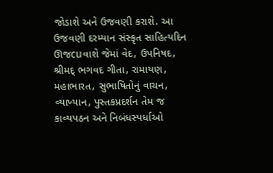જોડાશે અને ઉજવણી કરાશે. આ ઉજવણી દરમ્યાન સંસ્કૃત સાહિત્યદિન ઊજcuવાશે જેમાં વેદ, ઉપનિષદ, શ્રીમદ્ ભગવદ ગીતા, રામાયણ, મહાભારત, સુભાષિતોનું વાચન, વ્યાખ્યાન, પુસ્તકપ્રદર્શન તેમ જ કાવ્યપઠન અને નિબંધસ્પર્ધાઓ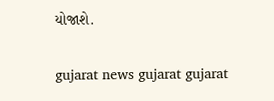યોજાશે.

gujarat news gujarat gujarat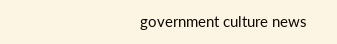government culture news